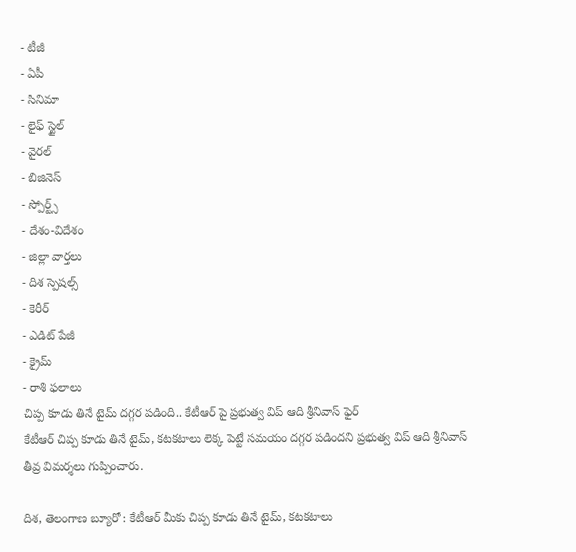- టీజీ
- ఏపీ
- సినిమా
- లైఫ్ స్టైల్
- వైరల్
- బిజినెస్
- స్పోర్ట్స్
- దేశం-విదేశం
- జిల్లా వార్తలు
- దిశ స్పెషల్స్
- కెరీర్
- ఎడిట్ పేజీ
- క్రైమ్
- రాశి ఫలాలు
చిప్ప కూడు తినే టైమ్ దగ్గర పడింది.. కేటీఆర్ పై ప్రభుత్వ విప్ ఆది శ్రీనివాస్ ఫైర్
కేటీఆర్ చిప్ప కూడు తినే టైమ్, కటకటాలు లెక్క పెట్టే సమయం దగ్గర పడిందని ప్రభుత్వ విప్ ఆది శ్రీనివాస్ తీవ్ర విమర్శలు గుప్పించారు.

దిశ, తెలంగాణ బ్యూరో : కేటీఆర్ మీకు చిప్ప కూడు తినే టైమ్, కటకటాలు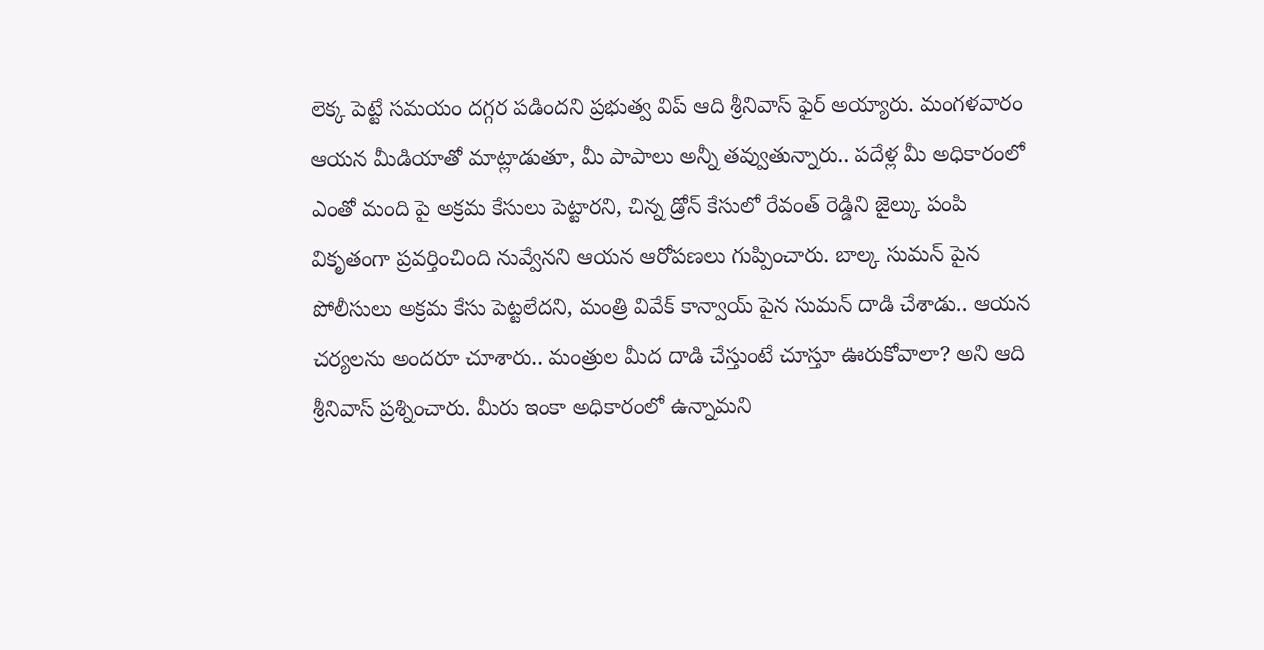లెక్క పెట్టే సమయం దగ్గర పడిందని ప్రభుత్వ విప్ ఆది శ్రీనివాస్ ఫైర్ అయ్యారు. మంగళవారం ఆయన మీడియాతో మాట్లాడుతూ, మీ పాపాలు అన్నీ తవ్వుతున్నారు.. పదేళ్ల మీ అధికారంలో ఎంతో మంది పై అక్రమ కేసులు పెట్టారని, చిన్న డ్రోన్ కేసులో రేవంత్ రెడ్డిని జైల్కు పంపి వికృతంగా ప్రవర్తించింది నువ్వేనని ఆయన ఆరోపణలు గుప్పించారు. బాల్క సుమన్ పైన పోలీసులు అక్రమ కేసు పెట్టలేదని, మంత్రి వివేక్ కాన్వాయ్ పైన సుమన్ దాడి చేశాడు.. ఆయన చర్యలను అందరూ చూశారు.. మంత్రుల మీద దాడి చేస్తుంటే చూస్తూ ఊరుకోవాలా? అని ఆది శ్రీనివాస్ ప్రశ్నించారు. మీరు ఇంకా అధికారంలో ఉన్నామని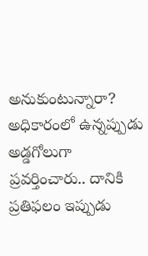అనుకుంటున్నారా? అధికారంలో ఉన్నప్పుడు అడ్డగోలుగా ప్రవర్తించారు.. దానికి ప్రతిఫలం ఇప్పుడు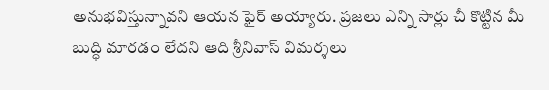అనుభవిస్తున్నావని ఆయన ఫైర్ అయ్యారు. ప్రజలు ఎన్ని సార్లు చీ కొట్టిన మీ బుద్ధి మారడం లేదని ఆది శ్రీనివాస్ విమర్శలు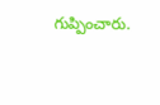గుప్పించారు.